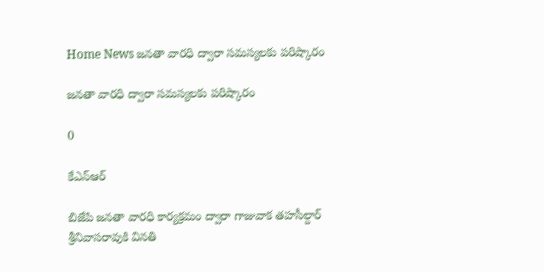Home News జనతా వారధి ద్వారా సమస్యలకు పరిష్కారం

జనతా వారధి ద్వారా సమస్యలకు పరిష్కారం

0

కేఎన్ఆర్

బిజేపి జనతా వారధి కార్యక్రమం ద్వారా గాజువాక తహసీల్దార్ శ్రీనివాసరావుకి వినతి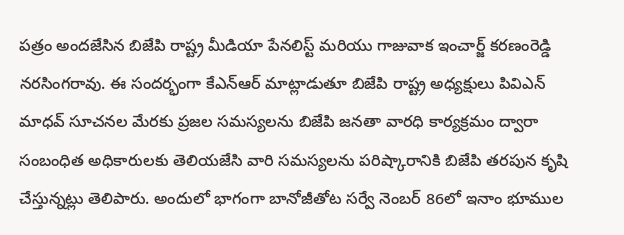పత్రం అందజేసిన బిజేపి రాష్ట్ర మీడియా పేనలిస్ట్ మరియు గాజువాక ఇంచార్జ్ కరణంరెడ్డి నరసింగరావు. ఈ సందర్భంగా కేఎన్ఆర్ మాట్లాడుతూ బిజేపి రాష్ట్ర అధ్యక్షులు పివిఎన్ మాధవ్ సూచనల మేరకు ప్రజల సమస్యలను బిజేపి జనతా వారధి కార్యక్రమం ద్వారా సంబంధిత అధికారులకు తెలియజేసి వారి సమస్యలను పరిష్కారానికి బిజేపి తరపున కృషి చేస్తున్నట్లు తెలిపారు. అందులో భాగంగా బానోజీతోట సర్వే నెంబర్ 86లో ఇనాం భూముల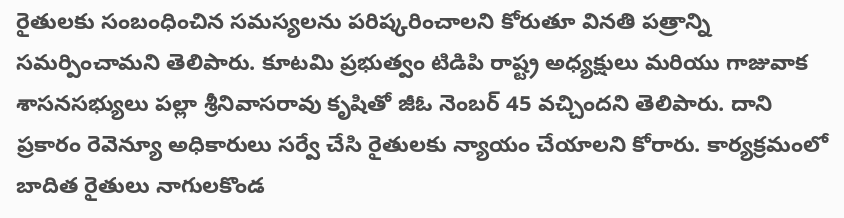రైతులకు సంబంధించిన సమస్యలను పరిష్కరించాలని కోరుతూ వినతి పత్రాన్ని సమర్పించామని తెలిపారు. కూటమి ప్రభుత్వం టిడిపి రాష్ట్ర అధ్యక్షులు మరియు గాజువాక శాసనసభ్యులు పల్లా శ్రీనివాసరావు కృషితో జీఓ నెంబర్ 45 వచ్చిందని తెలిపారు. దాని ప్రకారం రెవెన్యూ అధికారులు సర్వే చేసి రైతులకు న్యాయం చేయాలని కోరారు. కార్యక్రమంలో బాదిత రైతులు నాగులకొండ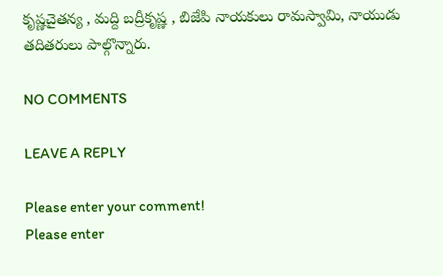కృష్ణచైతన్య , మద్ది బద్రీకృష్ణ , బిజేపి నాయకులు రామస్వామి, నాయుడు తదితరులు పాల్గొన్నారు.

NO COMMENTS

LEAVE A REPLY

Please enter your comment!
Please enter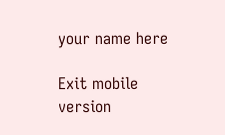your name here

Exit mobile version